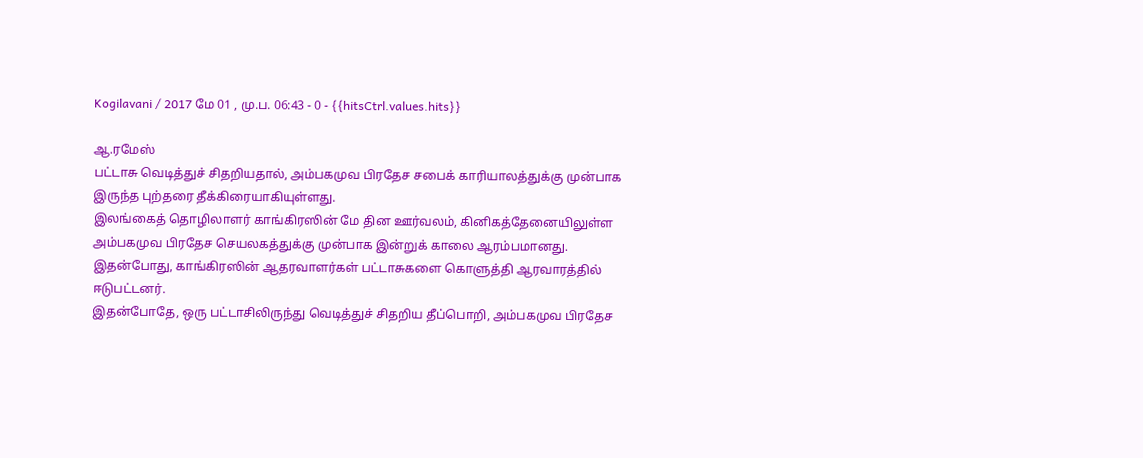Kogilavani / 2017 மே 01 , மு.ப. 06:43 - 0 - {{hitsCtrl.values.hits}}

ஆ.ரமேஸ்
பட்டாசு வெடித்துச் சிதறியதால், அம்பகமுவ பிரதேச சபைக் காரியாலத்துக்கு முன்பாக இருந்த புற்தரை தீக்கிரையாகியுள்ளது.
இலங்கைத் தொழிலாளர் காங்கிரஸின் மே தின ஊர்வலம், கினிகத்தேனையிலுள்ள அம்பகமுவ பிரதேச செயலகத்துக்கு முன்பாக இன்றுக் காலை ஆரம்பமானது. இதன்போது, காங்கிரஸின் ஆதரவாளர்கள் பட்டாசுகளை கொளுத்தி ஆரவாரத்தில் ஈடுபட்டனர்.
இதன்போதே, ஒரு பட்டாசிலிருந்து வெடித்துச் சிதறிய தீப்பொறி, அம்பகமுவ பிரதேச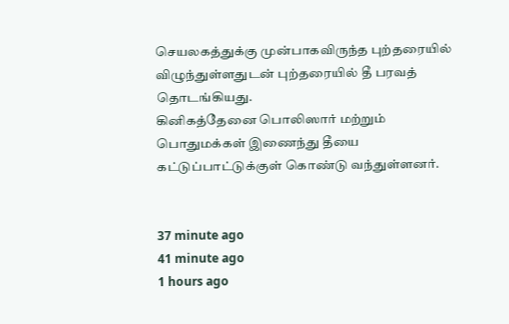செயலகத்துக்கு முன்பாகவிருந்த புற்தரையில் விழுந்துள்ளதுடன் புற்தரையில் தீ பரவத் தொடங்கியது.
கினிகத்தேனை பொலிஸார் மற்றும் பொதுமக்கள் இணைந்து தீயை கட்டுப்பாட்டுக்குள் கொண்டு வந்துள்ளனர்.


37 minute ago
41 minute ago
1 hours ago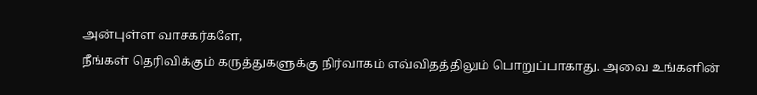அன்புள்ள வாசகர்களே,
நீங்கள் தெரிவிக்கும் கருத்துகளுக்கு நிர்வாகம் எவ்விதத்திலும் பொறுப்பாகாது. அவை உங்களின்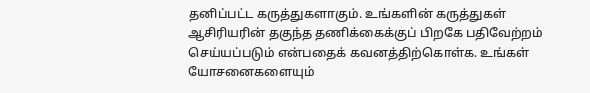தனிப்பட்ட கருத்துகளாகும். உங்களின் கருத்துகள் ஆசிரியரின் தகுந்த தணிக்கைக்குப் பிறகே பதிவேற்றம் செய்யப்படும் என்பதைக் கவனத்திற்கொள்க. உங்கள் யோசனைகளையும்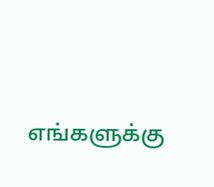எங்களுக்கு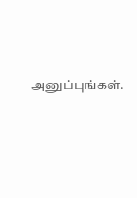அனுப்புங்கள்.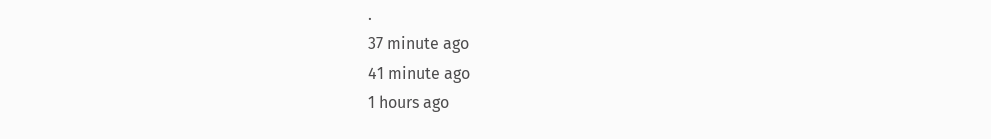.
37 minute ago
41 minute ago
1 hours ago